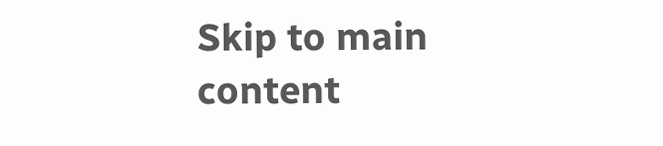Skip to main content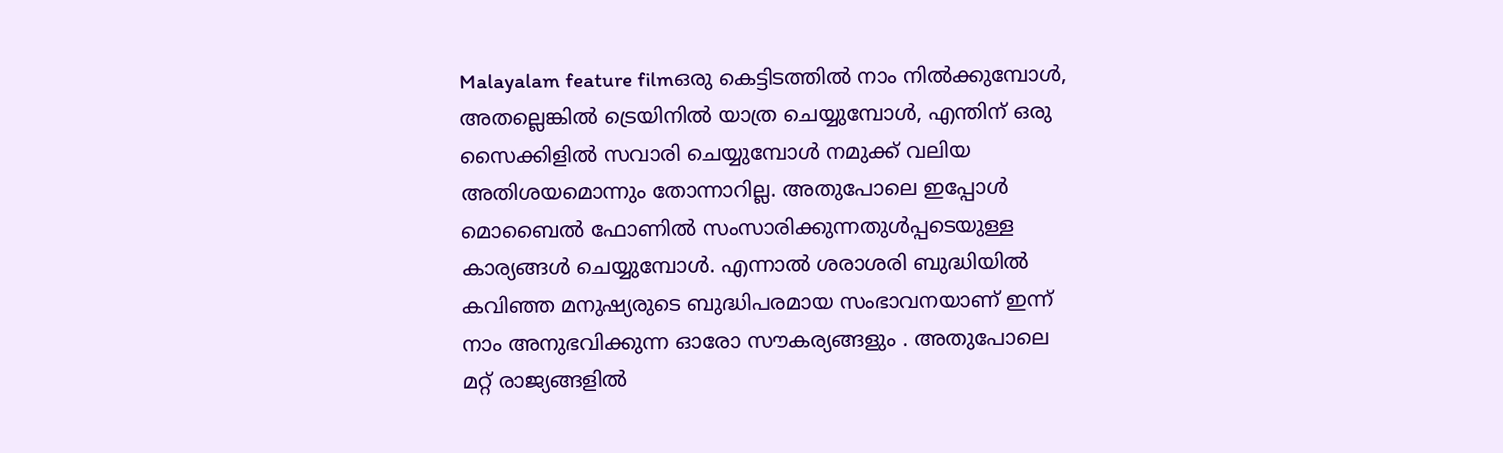Malayalam feature filmഒരു കെട്ടിടത്തില്‍ നാം നില്‍ക്കുമ്പോള്‍, അതല്ലെങ്കില്‍ ട്രെയിനില്‍ യാത്ര ചെയ്യുമ്പോള്‍, എന്തിന് ഒരു സൈക്കിളില്‍ സവാരി ചെയ്യുമ്പോള്‍ നമുക്ക് വലിയ അതിശയമൊന്നും തോന്നാറില്ല. അതുപോലെ ഇപ്പോള്‍ മൊബൈല്‍ ഫോണില്‍ സംസാരിക്കുന്നതുള്‍പ്പടെയുള്ള കാര്യങ്ങള്‍ ചെയ്യുമ്പോള്‍. എന്നാല്‍ ശരാശരി ബുദ്ധിയില്‍ കവിഞ്ഞ മനുഷ്യരുടെ ബുദ്ധിപരമായ സംഭാവനയാണ് ഇന്ന് നാം അനുഭവിക്കുന്ന ഓരോ സൗകര്യങ്ങളും . അതുപോലെ മറ്റ് രാജ്യങ്ങളില്‍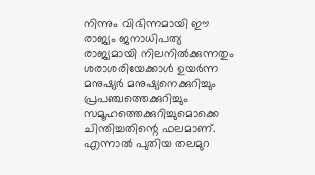നിന്നും വിഭിന്നമായി ഈ രാജ്യം ജനാധിപത്യ രാജ്യമായി നിലനില്‍ക്കുന്നതും ശരാശരിയേക്കാള്‍ ഉയര്‍ന്ന മനുഷ്യര്‍ മനുഷ്യനെക്കുറിച്ചും പ്രപഞ്ചത്തെക്കുറിച്ചും സമൂഹത്തെക്കുറിച്ചുമൊക്കെ ചിന്തിച്ചതിന്റെ ഫലമാണ്. എന്നാല്‍ പുതിയ തലമുറ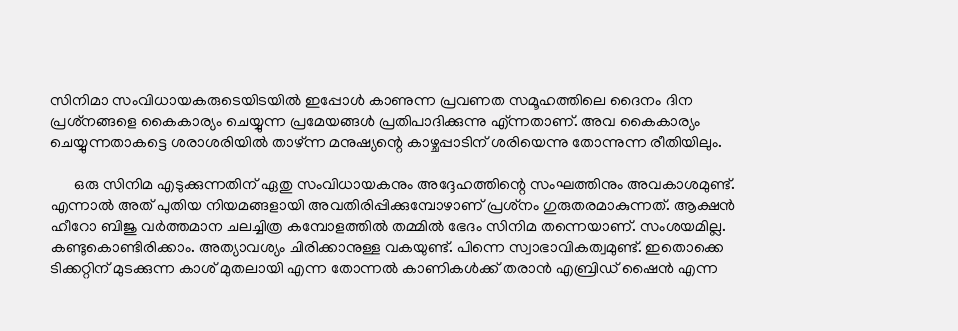സിനിമാ സംവിധായകരുടെയിടയില്‍ ഇപ്പോള്‍ കാണുന്ന പ്രവണത സമൂഹത്തിലെ ദൈനം ദിന പ്രശ്‌നങ്ങളെ കൈകാര്യം ചെയ്യുന്ന പ്രമേയങ്ങള്‍ പ്രതിപാദിക്കുന്നു എ്ന്നതാണ്. അവ കൈകാര്യം ചെയ്യുന്നതാകട്ടെ ശരാശരിയില്‍ താഴ്ന്ന മനുഷ്യന്റെ കാഴ്ചപ്പാടിന് ശരിയെന്നു തോന്നുന്ന രീതിയിലും.

      ഒരു സിനിമ എടുക്കുന്നതിന് ഏതു സംവിധായകനും അദ്ദേഹത്തിന്റെ സംഘത്തിനും അവകാശമുണ്ട്. എന്നാല്‍ അത് പുതിയ നിയമങ്ങളായി അവതിരിപ്പിക്കുമ്പോഴാണ് പ്രശ്‌നം ഗുരുതരമാകുന്നത്. ആക്ഷന്‍ ഹീറോ ബിജു വര്‍ത്തമാന ചലച്ചിത്ര കമ്പോളത്തില്‍ തമ്മില്‍ ഭേദം സിനിമ തന്നെയാണ്. സംശയമില്ല. കണ്ടുകൊണ്ടിരിക്കാം. അത്യാവശ്യം ചിരിക്കാനുള്ള വകയുണ്ട്. പിന്നെ സ്വാഭാവികത്വമുണ്ട്. ഇതൊക്കെ ടിക്കറ്റിന് മുടക്കുന്ന കാശ് മുതലായി എന്ന തോന്നല്‍ കാണികള്‍ക്ക് തരാന്‍ എബ്രിഡ് ഷൈന്‍ എന്ന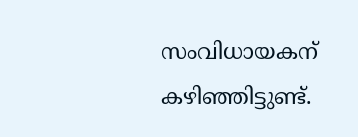സംവിധായകന് കഴിഞ്ഞിട്ടുണ്ട്.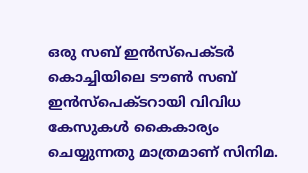ഒരു സബ് ഇന്‍സ്‌പെക്ടര്‍ കൊച്ചിയിലെ ടൗണ്‍ സബ് ഇന്‍സ്‌പെക്ടറായി വിവിധ കേസുകള്‍ കൈകാര്യം ചെയ്യുന്നതു മാത്രമാണ് സിനിമ.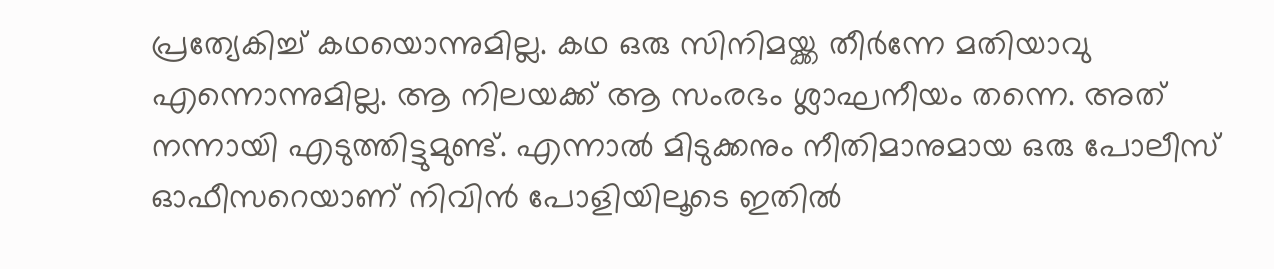പ്രത്യേകിച്ച് കഥയൊന്നുമില്ല. കഥ ഒരു സിനിമയ്ക്ക തീര്‍ന്നേ മതിയാവു എന്നൊന്നുമില്ല. ആ നിലയക്ക് ആ സംരഭം ശ്ലാഘനീയം തന്നെ. അത് നന്നായി എടുത്തിട്ടുമുണ്ട്. എന്നാല്‍ മിടുക്കനും നീതിമാനുമായ ഒരു പോലീസ് ഓഫീസറെയാണ് നിവിന്‍ പോളിയിലൂടെ ഇതില്‍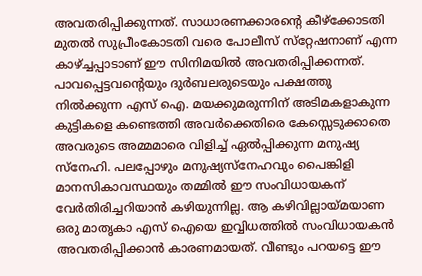അവതരിപ്പിക്കുന്നത്. സാധാരണക്കാരന്റെ കീഴ്‌ക്കോടതി മുതല്‍ സുപ്രീംകോടതി വരെ പോലീസ് സ്‌റ്റേഷനാണ് എന്ന കാഴ്ച്ചപ്പാടാണ് ഈ സിനിമയില്‍ അവതരിപ്പിക്കന്നത്. പാവപ്പെട്ടവന്റെയും ദുര്‍ബലരുടെയും പക്ഷത്തു നില്‍ക്കുന്ന എസ് ഐ. മയക്കുമരുന്നിന് അടിമകളാകുന്ന കുട്ടികളെ കണ്ടെത്തി അവര്‍ക്കെതിരെ കേസ്സെടുക്കാതെ അവരുടെ അമ്മമാരെ വിളിച്ച് ഏല്‍പ്പിക്കുന്ന മനുഷ്യ സ്‌നേഹി. പലപ്പോഴും മനുഷ്യസ്‌നേഹവും പൈങ്കിളി മാനസികാവസ്ഥയും തമ്മില്‍ ഈ സംവിധായകന് വേര്‍തിരിച്ചറിയാന്‍ കഴിയുന്നില്ല. ആ കഴിവില്ലായ്മയാണ ഒരു മാതൃകാ എസ് ഐയെ ഇവ്വിധത്തില്‍ സംവിധായകന്‍ അവതരിപ്പിക്കാന്‍ കാരണമായത്. വീണ്ടും പറയട്ടെ ഈ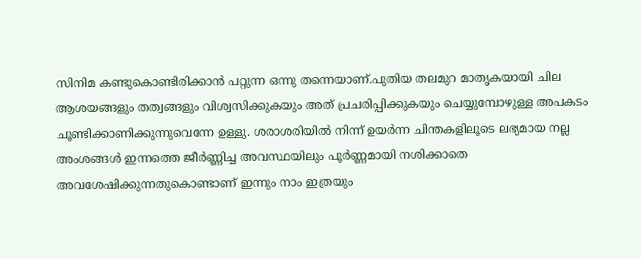സിനിമ കണ്ടുകൊണ്ടിരിക്കാന്‍ പറ്റുന്ന ഒന്നു തന്നെയാണ്.പുതിയ തലമുറ മാതൃകയായി ചില ആശയങ്ങളും തത്വങ്ങളും വിശ്വസിക്കുകയും അത് പ്രചരിപ്പിക്കുകയും ചെയ്യുമ്പോഴുള്ള അപകടം ചൂണ്ടിക്കാണിക്കുന്നുവെന്നേ ഉള്ളു. ശരാശരിയില്‍ നിന്ന് ഉയര്‍ന്ന ചിന്തകളിലൂടെ ലഭ്യമായ നല്ല അംശങ്ങള്‍ ഇന്നത്തെ ജീര്‍ണ്ണിച്ച അവസ്ഥയിലും പൂര്‍ണ്ണമായി നശിക്കാതെ അവശേഷിക്കുന്നതുകൊണ്ടാണ് ഇന്നും നാം ഇത്രയും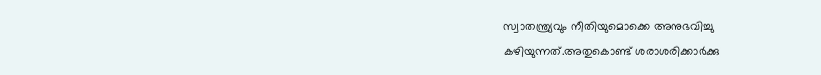സ്വാതന്ത്ര്യവും നീതിയുമൊക്കെ അനുഭവിച്ചു കഴിയുന്നത്.അതുകൊണ്ട് ശരാശരിക്കാര്‍ക്കു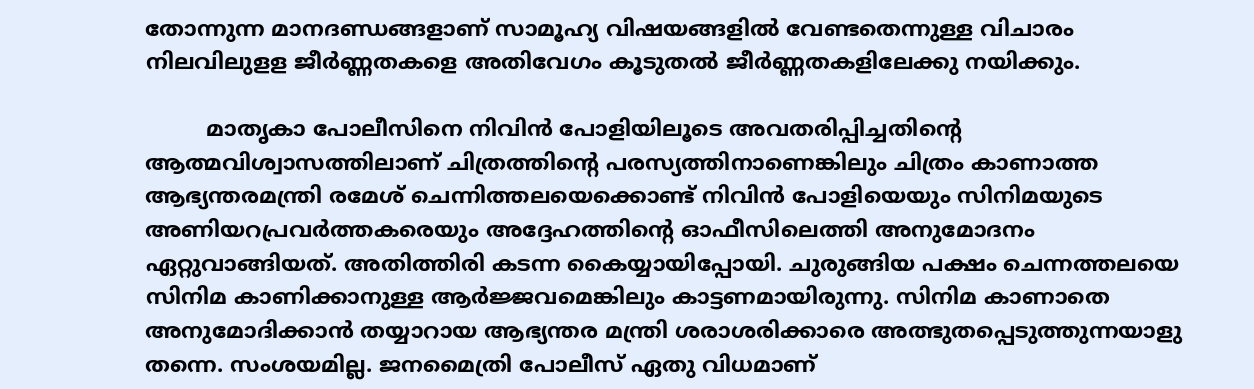തോന്നുന്ന മാനദണ്ഡങ്ങളാണ് സാമൂഹ്യ വിഷയങ്ങളില്‍ വേണ്ടതെന്നുള്ള വിചാരം നിലവിലുളള ജീര്‍ണ്ണതകളെ അതിവേഗം കൂടുതല്‍ ജീര്‍ണ്ണതകളിലേക്കു നയിക്കും.

         മാതൃകാ പോലീസിനെ നിവിന്‍ പോളിയിലൂടെ അവതരിപ്പിച്ചതിന്റെ ആത്മവിശ്വാസത്തിലാണ് ചിത്രത്തിന്റെ പരസ്യത്തിനാണെങ്കിലും ചിത്രം കാണാത്ത ആഭ്യന്തരമന്ത്രി രമേശ് ചെന്നിത്തലയെക്കൊണ്ട് നിവിന്‍ പോളിയെയും സിനിമയുടെ അണിയറപ്രവര്‍ത്തകരെയും അദ്ദേഹത്തിന്റെ ഓഫീസിലെത്തി അനുമോദനം ഏറ്റുവാങ്ങിയത്. അതിത്തിരി കടന്ന കൈയ്യായിപ്പോയി. ചുരുങ്ങിയ പക്ഷം ചെന്നത്തലയെ സിനിമ കാണിക്കാനുള്ള ആര്‍ജ്ജവമെങ്കിലും കാട്ടണമായിരുന്നു. സിനിമ കാണാതെ അനുമോദിക്കാന്‍ തയ്യാറായ ആഭ്യന്തര മന്ത്രി ശരാശരിക്കാരെ അത്ഭുതപ്പെടുത്തുന്നയാളു തന്നെ. സംശയമില്ല. ജനമൈത്രി പോലീസ് ഏതു വിധമാണ്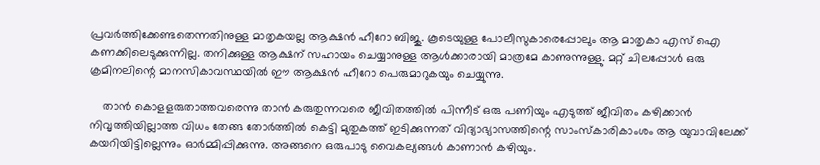പ്രവര്‍ത്തിക്കേണ്ടതെന്നതിനുള്ള മാതൃകയല്ല ആക്ഷന്‍ ഹീറോ ബിജു. കൂടെയുള്ള പോലീസുകാരെപ്പോലും ആ മാതൃകാ എസ് ഐ കണക്കിലെടുക്കുന്നില്ല. തനിക്കുള്ള ആക്ഷന് സഹായം ചെയ്യാനുള്ള ആള്‍ക്കാരായി മാത്രമേ കാണുന്നുള്ളു. മറ്റ് ചിലപ്പോള്‍ ഒരു ക്രമിനലിന്റെ മാനസികാവസ്ഥയില്‍ ഈ ആക്ഷന്‍ ഹീറോ പെരുമാറുകയും ചെയ്യുന്നു.

    താന്‍ കൊളളരുതാത്തവരെന്നു താന്‍ കരുതുന്നവരെ ജീവിതത്തില്‍ പിന്നീട് ഒരു പണിയും എടുത്ത് ജീവിതം കഴിക്കാന്‍ നിവൃത്തിയില്ലാത്ത വിധം തേങ്ങ തോര്‍ത്തില്‍ കെട്ടി മുതുകത്ത് ഇടിക്കുന്നത് വിദ്യാഭ്യാസത്തിന്റെ സാംസ്‌കാരികാംശം ആ യുവാവിലേക്ക് കയറിയിട്ടില്ലെന്നും ഓര്‍മ്മിപ്പിക്കുന്നു. അങ്ങനെ ഒരുപാടു വൈകല്യങ്ങള്‍ കാണാന്‍ കഴിയും.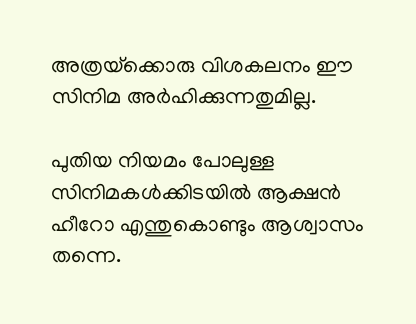അത്രയ്‌ക്കൊരു വിശകലനം ഈ സിനിമ അര്‍ഹിക്കുന്നതുമില്ല.

പുതിയ നിയമം പോലുള്ള സിനിമകള്‍ക്കിടയില്‍ ആക്ഷന്‍ ഹീറോ എന്തുകൊണ്ടും ആശ്വാസം തന്നെ.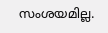സംശയമില്ല.